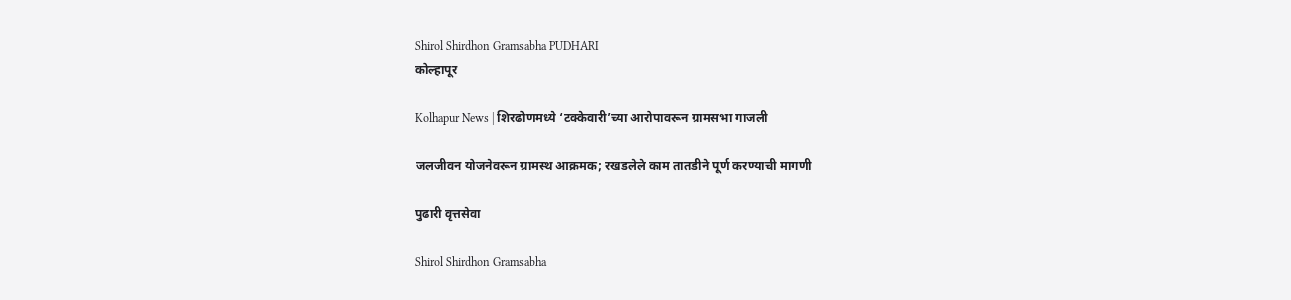Shirol Shirdhon Gramsabha PUDHARI
कोल्हापूर

Kolhapur News | शिरढोणमध्ये ‘टक्केवारी’च्या आरोपावरून ग्रामसभा गाजली

जलजीवन योजनेवरून ग्रामस्थ आक्रमक; रखडलेले काम तातडीने पूर्ण करण्याची मागणी

पुढारी वृत्तसेवा

Shirol Shirdhon Gramsabha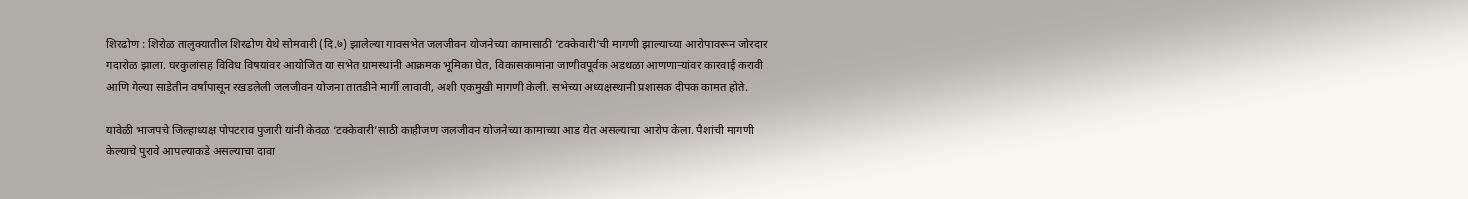शिरढोण : शिरोळ तालुक्यातील शिरढोण येथे सोमवारी (दि.७) झालेल्या गावसभेत जलजीवन योजनेच्या कामासाठी ‘टक्केवारी’ची मागणी झाल्याच्या आरोपावरून जोरदार गदारोळ झाला. घरकुलांसह विविध विषयांवर आयोजित या सभेत ग्रामस्थांनी आक्रमक भूमिका घेत, विकासकामांना जाणीवपूर्वक अडथळा आणणाऱ्यांवर कारवाई करावी आणि गेल्या साडेतीन वर्षांपासून रखडलेली जलजीवन योजना तातडीने मार्गी लावावी, अशी एकमुखी मागणी केली. सभेच्या अध्यक्षस्थानी प्रशासक दीपक कामत होते.

यावेळी भाजपचे जिल्हाध्यक्ष पोपटराव पुजारी यांनी केवळ ‘टक्केवारी’साठी काहीजण जलजीवन योजनेच्या कामाच्या आड येत असल्याचा आरोप केला. पैशांची मागणी केल्याचे पुरावे आपल्याकडे असल्याचा दावा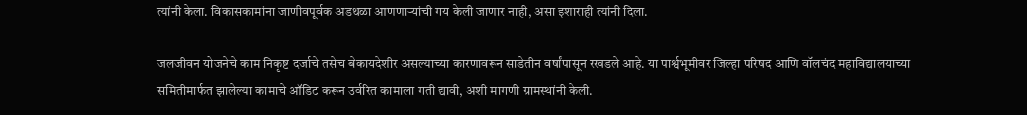त्यांनी केला. विकासकामांना जाणीवपूर्वक अडथळा आणणाऱ्यांची गय केली जाणार नाही, असा इशाराही त्यांनी दिला.

जलजीवन योजनेचे काम निकृष्ट दर्जाचे तसेच बेकायदेशीर असल्याच्या कारणावरून साडेतीन वर्षांपासून रखडले आहे. या पार्श्वभूमीवर जिल्हा परिषद आणि वॉलचंद महाविद्यालयाच्या समितीमार्फत झालेल्या कामाचे ऑडिट करून उर्वरित कामाला गती द्यावी, अशी मागणी ग्रामस्थांनी केली.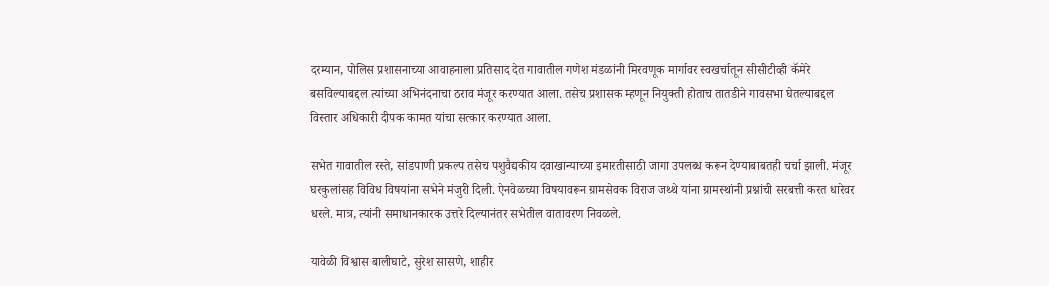दरम्यान, पोलिस प्रशासनाच्या आवाहनाला प्रतिसाद देत गावातील गणेश मंडळांनी मिरवणूक मार्गावर स्वखर्चातून सीसीटीव्ही कॅमेरे बसविल्याबद्दल त्यांच्या अभिनंदनाचा ठराव मंजूर करण्यात आला. तसेच प्रशासक म्हणून नियुक्ती होताच तातडीने गावसभा घेतल्याबद्दल विस्तार अधिकारी दीपक कामत यांचा सत्कार करण्यात आला.

सभेत गावातील रस्ते, सांडपाणी प्रकल्प तसेच पशुवैद्यकीय दवाखान्याच्या इमारतीसाठी जागा उपलब्ध करून देण्याबाबतही चर्चा झाली. मंजूर घरकुलांसह विविध विषयांना सभेने मंजुरी दिली. ऐनवेळच्या विषयावरून ग्रामसेवक विराज जथ्थे यांना ग्रामस्थांनी प्रश्नांची सरबत्ती करत धारेवर धरले. मात्र, त्यांनी समाधानकारक उत्तरे दिल्यानंतर सभेतील वातावरण निवळले.

यावेळी विश्वास बालीघाटे, सुरेश सासणे, शाहीर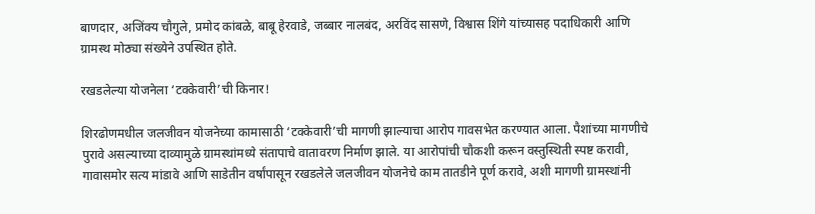बाणदार, अजिंक्य चौगुले, प्रमोद कांबळे, बाबू हेरवाडे, जब्बार नालबंद, अरविंद सासणे, विश्वास शिंगे यांच्यासह पदाधिकारी आणि ग्रामस्थ मोठ्या संख्येने उपस्थित होते.

रखडलेल्या योजनेला ‘टक्केवारी’ची किनार!

शिरढोणमधील जलजीवन योजनेच्या कामासाठी ‘टक्केवारी’ची मागणी झाल्याचा आरोप गावसभेत करण्यात आला. पैशांच्या मागणीचे पुरावे असल्याच्या दाव्यामुळे ग्रामस्थांमध्ये संतापाचे वातावरण निर्माण झाले. या आरोपांची चौकशी करून वस्तुस्थिती स्पष्ट करावी, गावासमोर सत्य मांडावे आणि साडेतीन वर्षांपासून रखडलेले जलजीवन योजनेचे काम तातडीने पूर्ण करावे, अशी मागणी ग्रामस्थांनी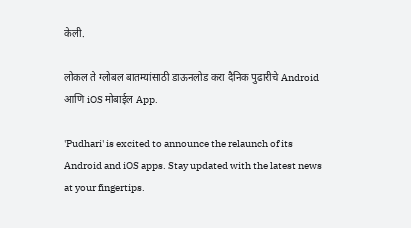केली.

लोकल ते ग्लोबल बातम्यांसाठी डाऊनलोड करा दैनिक पुढारीचे Android आणि iOS मोबाईल App.

'Pudhari' is excited to announce the relaunch of its Android and iOS apps. Stay updated with the latest news at your fingertips.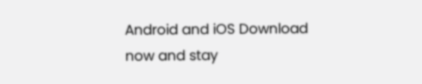Android and iOS Download now and stay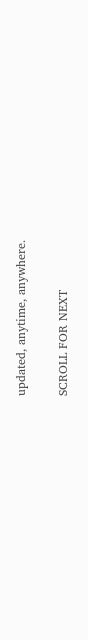updated, anytime, anywhere.

SCROLL FOR NEXT